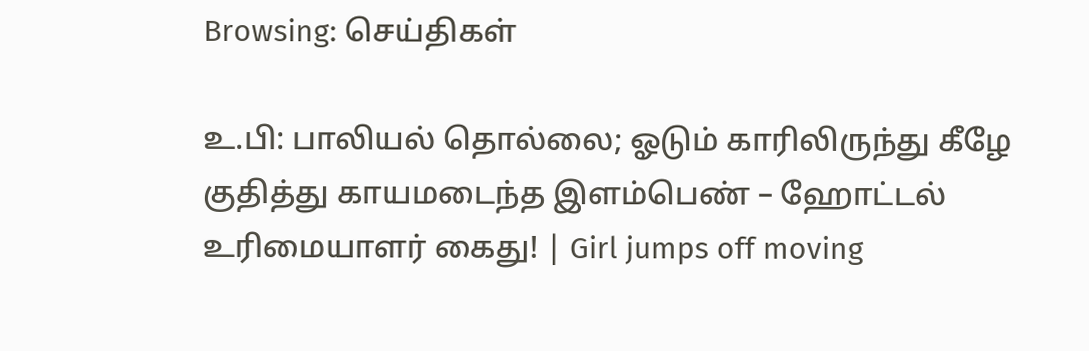Browsing: செய்திகள்

உ.பி: பாலியல் தொல்லை; ஓடும் காரிலிருந்து கீழே குதித்து காயமடைந்த இளம்பெண் – ஹோட்டல் உரிமையாளர் கைது! | Girl jumps off moving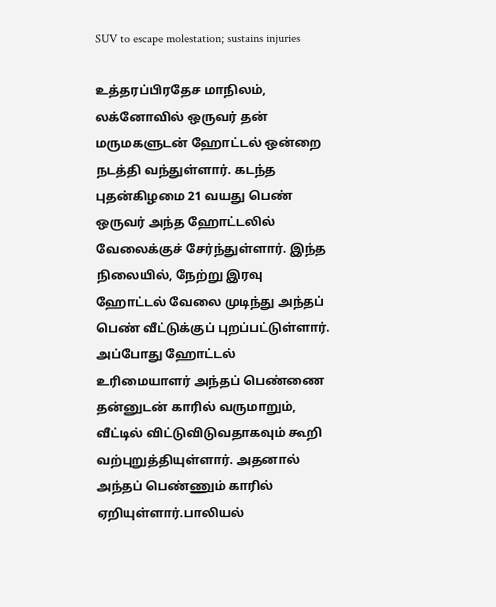SUV to escape molestation; sustains injuries

உத்தரப்பிரதேச மாநிலம், லக்னோவில் ஒருவர் தன் மருமகளுடன் ஹோட்டல் ஒன்றை நடத்தி வந்துள்ளார். கடந்த புதன்கிழமை 21 வயது பெண் ஒருவர் அந்த ஹோட்டலில் வேலைக்குச் சேர்ந்துள்ளார். இந்த நிலையில், நேற்று இரவு ஹோட்டல் வேலை முடிந்து அந்தப் பெண் வீட்டுக்குப் புறப்பட்டுள்ளார். அப்போது ஹோட்டல் உரிமையாளர் அந்தப் பெண்ணை தன்னுடன் காரில் வருமாறும், வீட்டில் விட்டுவிடுவதாகவும் கூறி வற்புறுத்தியுள்ளார். அதனால் அந்தப் பெண்ணும் காரில் ஏறியுள்ளார்.பாலியல்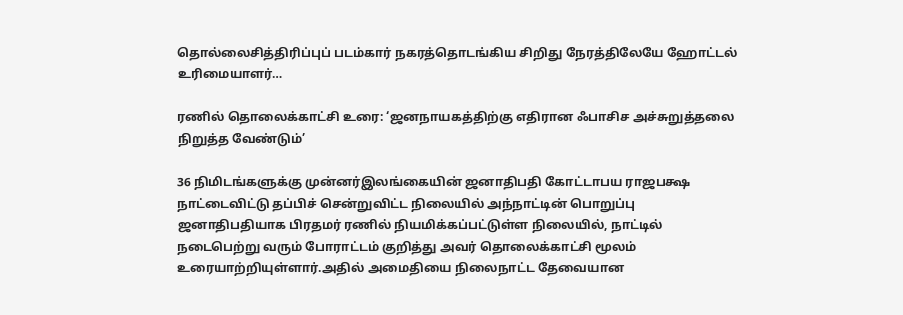தொல்லைசித்திரிப்புப் படம்கார் நகரத்தொடங்கிய சிறிது நேரத்திலேயே ஹோட்டல் உரிமையாளர்…

ரணில் தொலைக்காட்சி உரை: ‘ஜனநாயகத்திற்கு எதிரான ஃபாசிச அச்சுறுத்தலை நிறுத்த வேண்டும்’

36 நிமிடங்களுக்கு முன்னர்இலங்கையின் ஜனாதிபதி கோட்டாபய ராஜபக்ஷ நாட்டைவிட்டு தப்பிச் சென்றுவிட்ட நிலையில் அந்நாட்டின் பொறுப்பு ஜனாதிபதியாக பிரதமர் ரணில் நியமிக்கப்பட்டுள்ள நிலையில், நாட்டில் நடைபெற்று வரும் போராட்டம் குறித்து அவர் தொலைக்காட்சி மூலம் உரையாற்றியுள்ளார்.அதில் அமைதியை நிலைநாட்ட தேவையான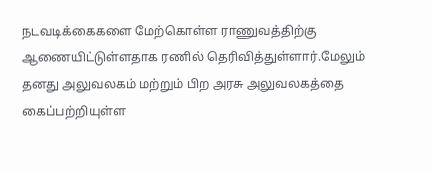நடவடிக்கைகளை மேற்கொள்ள ராணுவத்திற்கு ஆணையிட்டுள்ளதாக ரணில் தெரிவித்துள்ளார்.மேலும் தனது அலுவலகம் மற்றும் பிற அரசு அலுவலகத்தை கைப்பற்றியுள்ள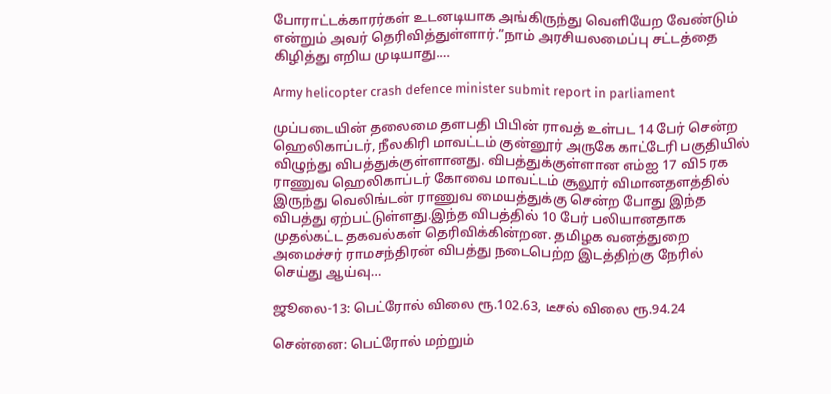போராட்டக்காரர்கள் உடனடியாக அங்கிருந்து வெளியேற வேண்டும் என்றும் அவர் தெரிவித்துள்ளார்.”நாம் அரசியலமைப்பு சட்டத்தை கிழித்து எறிய முடியாது.…

Army helicopter crash defence minister submit report in parliament

முப்படையின் தலைமை தளபதி பிபின் ராவத் உள்பட 14 பேர் சென்ற ஹெலிகாப்டர், நீலகிரி மாவட்டம் குன்னூர் அருகே காட்டேரி பகுதியில் விழுந்து விபத்துக்குள்ளானது. விபத்துக்குள்ளான எம்ஐ 17 வி5 ரக ராணுவ ஹெலிகாப்டர் கோவை மாவட்டம் சூலூர் விமானதளத்தில் இருந்து வெலிங்டன் ராணுவ மையத்துக்கு சென்ற போது இந்த விபத்து ஏற்பட்டுள்ளது.இந்த விபத்தில் 10 பேர் பலியானதாக முதல்கட்ட தகவல்கள் தெரிவிக்கின்றன. தமிழக வனத்துறை அமைச்சர் ராமசந்திரன் விபத்து நடைபெற்ற இடத்திற்கு நேரில் செய்து ஆய்வு…

ஜூலை-13: பெட்ரோல் விலை ரூ.102.63, டீசல் விலை ரூ.94.24

சென்னை: பெட்ரோல் மற்றும்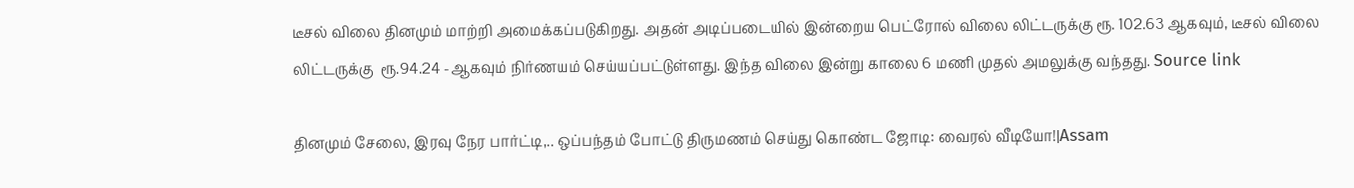டீசல் விலை தினமும் மாற்றி அமைக்கப்படுகிறது. அதன் அடிப்படையில் இன்றைய பெட்ரோல் விலை லிட்டருக்கு ரூ. 102.63 ஆகவும், டீசல் விலை லிட்டருக்கு  ரூ.94.24 -ஆகவும் நிர்ணயம் செய்யப்பட்டுள்ளது. இந்த விலை இன்று காலை 6 மணி முதல் அமலுக்கு வந்தது. Source link

தினமும் சேலை, இரவு நேர பார்ட்டி,.. ஒப்பந்தம் போட்டு திருமணம் செய்து கொண்ட ஜோடி: வைரல் வீடியோ!|Assam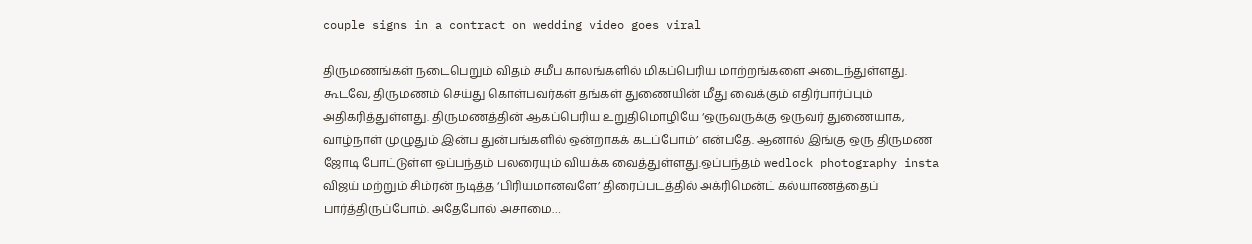couple signs in a contract on wedding video goes viral

திருமணங்கள் நடைபெறும் விதம் சமீப காலங்களில் மிகப்பெரிய மாற்றங்களை அடைந்துள்ளது. கூடவே, திருமணம் செய்து கொள்பவர்கள் தங்கள் துணையின் மீது வைக்கும் எதிர்பார்ப்பும் அதிகரித்துள்ளது. திருமணத்தின் ஆகப்பெரிய உறுதிமொழியே ‘ஒருவருக்கு ஒருவர் துணையாக, வாழ்நாள் முழுதும் இன்ப துன்பங்களில் ஒன்றாகக் கடப்போம்’ என்பதே. ஆனால் இங்கு ஒரு திருமண ஜோடி போட்டுள்ள ஒப்பந்தம் பலரையும் வியக்க வைத்துள்ளது.ஒப்பந்தம் wedlock photography insta விஜய் மற்றும் சிம்ரன் நடித்த ‘பிரியமானவளே’ திரைப்படத்தில் அக்ரிமென்ட் கல்யாணத்தைப் பார்த்திருப்போம். அதேபோல் அசாமை…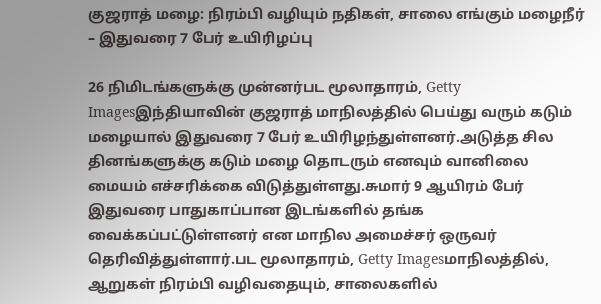குஜராத் மழை: நிரம்பி வழியும் நதிகள், சாலை எங்கும் மழைநீர் – இதுவரை 7 பேர் உயிரிழப்பு

26 நிமிடங்களுக்கு முன்னர்பட மூலாதாரம், Getty Imagesஇந்தியாவின் குஜராத் மாநிலத்தில் பெய்து வரும் கடும் மழையால் இதுவரை 7 பேர் உயிரிழந்துள்ளனர்.அடுத்த சில தினங்களுக்கு கடும் மழை தொடரும் எனவும் வானிலை மையம் எச்சரிக்கை விடுத்துள்ளது.சுமார் 9 ஆயிரம் பேர் இதுவரை பாதுகாப்பான இடங்களில் தங்க வைக்கப்பட்டுள்ளனர் என மாநில அமைச்சர் ஒருவர் தெரிவித்துள்ளார்.பட மூலாதாரம், Getty Imagesமாநிலத்தில், ஆறுகள் நிரம்பி வழிவதையும், சாலைகளில்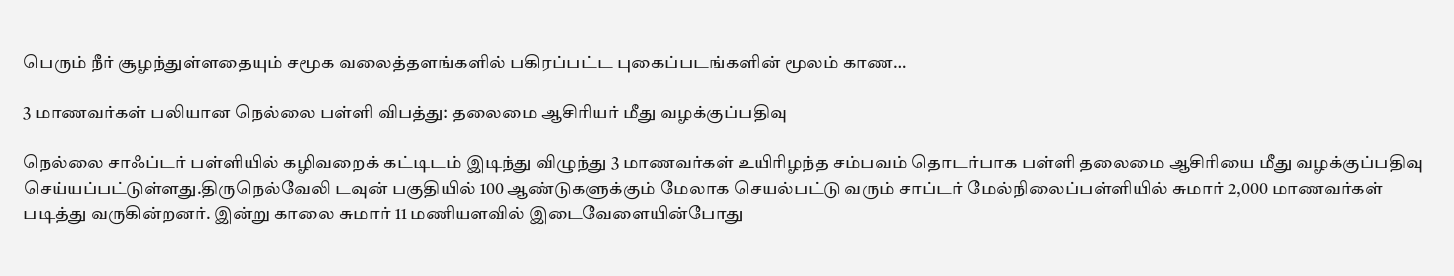பெரும் நீர் சூழந்துள்ளதையும் சமூக வலைத்தளங்களில் பகிரப்பட்ட புகைப்படங்களின் மூலம் காண…

3 மாணவர்கள் பலியான நெல்லை பள்ளி விபத்து: தலைமை ஆசிரியர் மீது வழக்குப்பதிவு

நெல்லை சாஃப்டர் பள்ளியில் கழிவறைக் கட்டிடம் இடிந்து விழுந்து 3 மாணவர்கள் உயிரிழந்த சம்பவம் தொடர்பாக பள்ளி தலைமை ஆசிரியை மீது வழக்குப்பதிவு செய்யப்பட்டுள்ளது.திருநெல்வேலி டவுன் பகுதியில் 100 ஆண்டுகளுக்கும் மேலாக செயல்பட்டு வரும் சாப்டர் மேல்நிலைப்பள்ளியில் சுமார் 2,000 மாணவர்கள் படித்து வருகின்றனர். இன்று காலை சுமார் 11 மணியளவில் இடைவேளையின்போது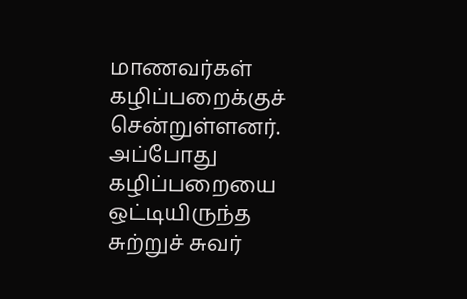மாணவர்கள் கழிப்பறைக்குச் சென்றுள்ளனர். அப்போது கழிப்பறையை ஒட்டியிருந்த சுற்றுச் சுவர்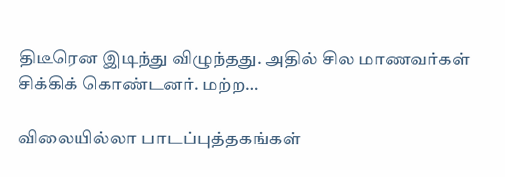திடீரென இடிந்து விழுந்தது. அதில் சில மாணவர்கள் சிக்கிக் கொண்டனர். மற்ற…

விலையில்லா பாடப்புத்தகங்கள்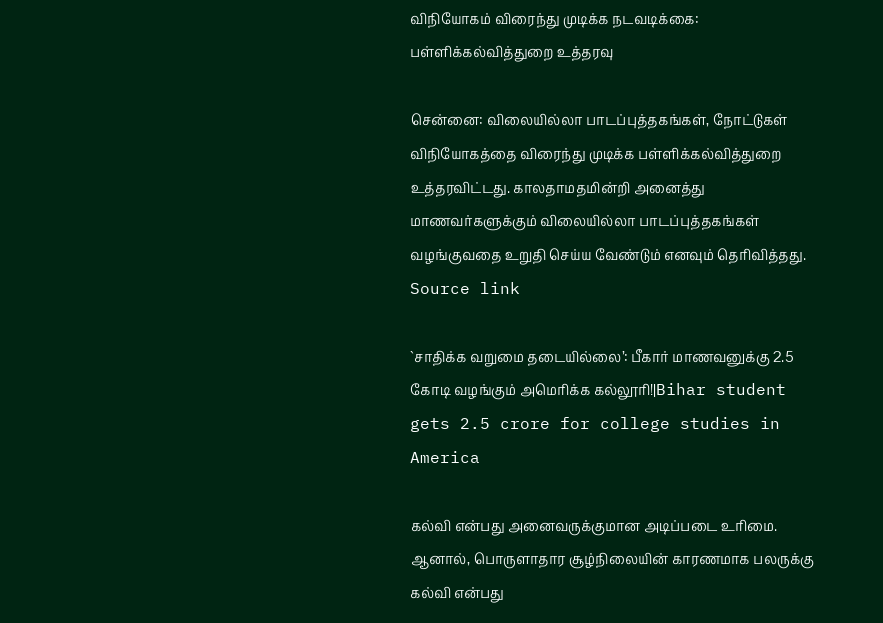விநியோகம் விரைந்து முடிக்க நடவடிக்கை: பள்ளிக்கல்வித்துறை உத்தரவு

சென்னை: விலையில்லா பாடப்புத்தகங்கள், நோட்டுகள் விநியோகத்தை விரைந்து முடிக்க பள்ளிக்கல்வித்துறை உத்தரவிட்டது. காலதாமதமின்றி அனைத்து மாணவர்களுக்கும் விலையில்லா பாடப்புத்தகங்கள் வழங்குவதை உறுதி செய்ய வேண்டும் எனவும் தெரிவித்தது. Source link

`சாதிக்க வறுமை தடையில்லை’: பீகார் மாணவனுக்கு 2.5 கோடி வழங்கும் அமெரிக்க கல்லூரி!|Bihar student gets 2.5 crore for college studies in America

கல்வி என்பது அனைவருக்குமான அடிப்படை உரிமை. ஆனால், பொருளாதார சூழ்நிலையின் காரணமாக பலருக்கு கல்வி என்பது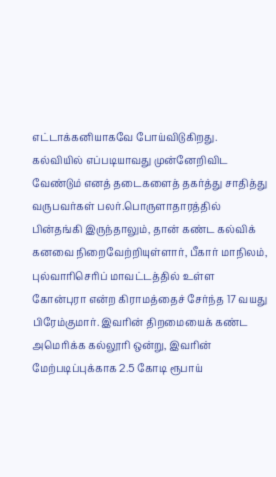எட்டாக்கனியாகவே போய்விடுகிறது. கல்வியில் எப்படியாவது முன்னேறிவிட வேண்டும் எனத் தடைகளைத் தகர்த்து சாதித்து வருபவர்கள் பலர்.பொருளாதாரத்தில் பின்தங்கி இருந்தாலும், தான் கண்ட கல்விக் கனவை நிறைவேற்றியுள்ளார், பீகார் மாநிலம், புல்வாரிசெரிப் மாவட்டத்தில் உள்ள கோன்புரா என்ற கிராமத்தைச் சேர்ந்த 17 வயது பிரேம்குமார். இவரின் திறமையைக் கண்ட அமெரிக்க கல்லூரி ஒன்று, இவரின் மேற்படிப்புக்காக 2.5 கோடி ரூபாய்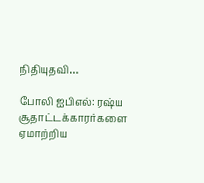நிதியுதவி…

போலி ஐபிஎல்: ரஷ்ய சூதாட்டக்காரர்களை ஏமாற்றிய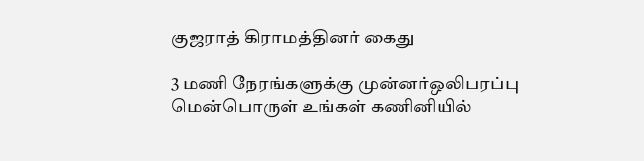குஜராத் கிராமத்தினர் கைது

3 மணி நேரங்களுக்கு முன்னர்ஒலிபரப்பு மென்பொருள் உங்கள் கணினியில்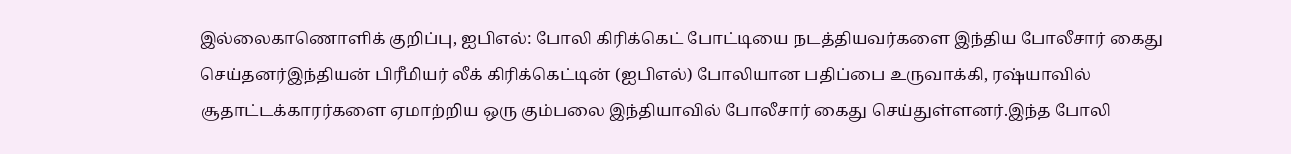இல்லைகாணொளிக் குறிப்பு, ஐபிஎல்: போலி கிரிக்கெட் போட்டியை நடத்தியவர்களை இந்திய போலீசார் கைது செய்தனர்இந்தியன் பிரீமியர் லீக் கிரிக்கெட்டின் (ஐபிஎல்) போலியான பதிப்பை உருவாக்கி, ரஷ்யாவில் சூதாட்டக்காரர்களை ஏமாற்றிய ஒரு கும்பலை இந்தியாவில் போலீசார் கைது செய்துள்ளனர்.இந்த போலி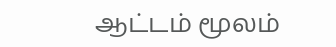ஆட்டம் மூலம்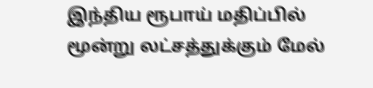இந்திய ரூபாய் மதிப்பில் மூன்று லட்சத்துக்கும் மேல்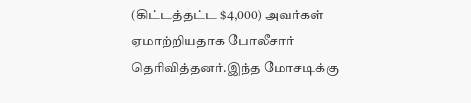(கிட்டத்தட்ட $4,000) அவர்கள் ஏமாற்றியதாக போலீசார் தெரிவித்தனர்.இந்த மோசடிக்கு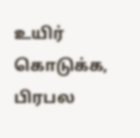உயிர் கொடுக்க, பிரபல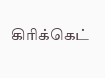கிரிக்கெட்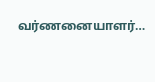வர்ணனையாளர்…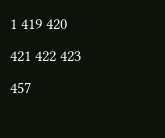1 419 420 421 422 423 457